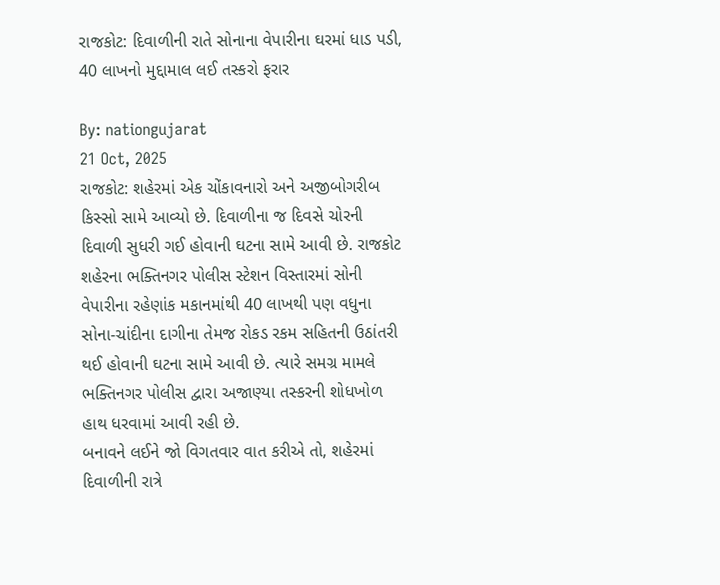રાજકોટ: દિવાળીની રાતે સોનાના વેપારીના ઘરમાં ધાડ પડી, 40 લાખનો મુદ્દામાલ લઈ તસ્કરો ફરાર

By: nationgujarat
21 Oct, 2025
રાજકોટ: શહેરમાં એક ચોંકાવનારો અને અજીબોગરીબ કિસ્સો સામે આવ્યો છે. દિવાળીના જ દિવસે ચોરની દિવાળી સુધરી ગઈ હોવાની ઘટના સામે આવી છે. રાજકોટ શહેરના ભક્તિનગર પોલીસ સ્ટેશન વિસ્તારમાં સોની વેપારીના રહેણાંક મકાનમાંથી 40 લાખથી પણ વધુના સોના-ચાંદીના દાગીના તેમજ રોકડ રકમ સહિતની ઉઠાંતરી થઈ હોવાની ઘટના સામે આવી છે. ત્યારે સમગ્ર મામલે ભક્તિનગર પોલીસ દ્વારા અજાણ્યા તસ્કરની શોધખોળ હાથ ધરવામાં આવી રહી છે.
બનાવને લઈને જો વિગતવાર વાત કરીએ તો, શહેરમાં દિવાળીની રાત્રે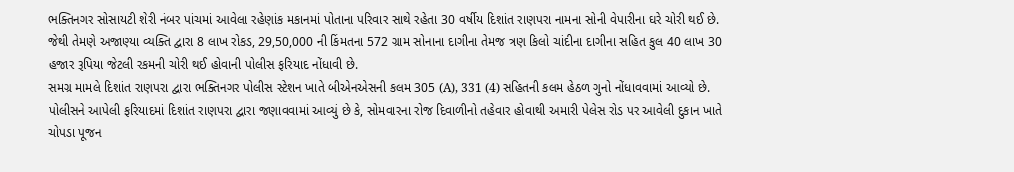ભક્તિનગર સોસાયટી શેરી નંબર પાંચમાં આવેલા રહેણાંક મકાનમાં પોતાના પરિવાર સાથે રહેતા 30 વર્ષીય દિશાંત રાણપરા નામના સોની વેપારીના ઘરે ચોરી થઈ છે. જેથી તેમણે અજાણ્યા વ્યક્તિ દ્વારા 8 લાખ રોકડ, 29,50,000 ની કિંમતના 572 ગ્રામ સોનાના દાગીના તેમજ ત્રણ કિલો ચાંદીના દાગીના સહિત કુલ 40 લાખ 30 હજાર રૂપિયા જેટલી રકમની ચોરી થઈ હોવાની પોલીસ ફરિયાદ નોંધાવી છે.
સમગ્ર મામલે દિશાંત રાણપરા દ્વારા ભક્તિનગર પોલીસ સ્ટેશન ખાતે બીએનએસની કલમ 305 (A), 331 (4) સહિતની કલમ હેઠળ ગુનો નોંધાવવામાં આવ્યો છે. પોલીસને આપેલી ફરિયાદમાં દિશાંત રાણપરા દ્વારા જણાવવામાં આવ્યું છે કે, સોમવારના રોજ દિવાળીનો તહેવાર હોવાથી અમારી પેલેસ રોડ પર આવેલી દુકાન ખાતે ચોપડા પૂજન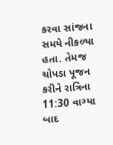કરવા સાંજના સમયે નીકળ્યા હતા. તેમજ ચોપડા પૂજન કરીને રાત્રિના 11:30 વાગ્યા બાદ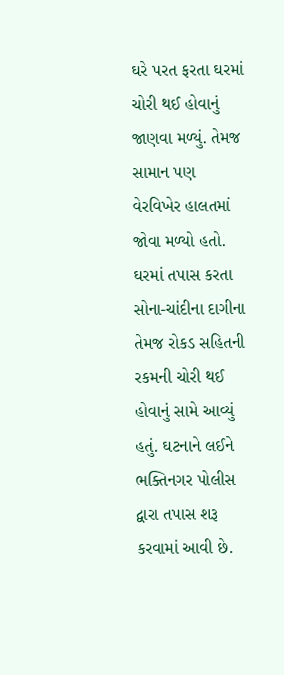ઘરે પરત ફરતા ઘરમાં ચોરી થઈ હોવાનું જાણવા મળ્યું. તેમજ સામાન પણ વેરવિખેર હાલતમાં જોવા મળ્યો હતો. ઘરમાં તપાસ કરતા સોના-ચાંદીના દાગીના તેમજ રોકડ સહિતની રકમની ચોરી થઈ હોવાનું સામે આવ્યું હતું. ઘટનાને લઈને ભક્તિનગર પોલીસ દ્વારા તપાસ શરૂ કરવામાં આવી છે.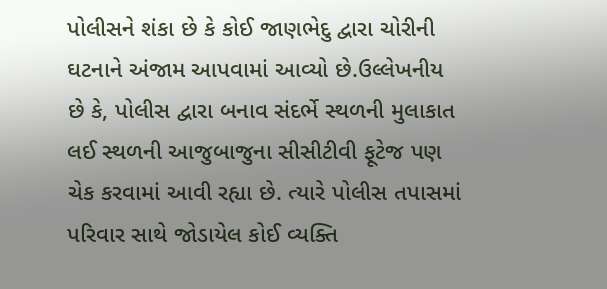પોલીસને શંકા છે કે કોઈ જાણભેદુ દ્વારા ચોરીની ઘટનાને અંજામ આપવામાં આવ્યો છે.ઉલ્લેખનીય છે કે, પોલીસ દ્વારા બનાવ સંદર્ભે સ્થળની મુલાકાત લઈ સ્થળની આજુબાજુના સીસીટીવી ફૂટેજ પણ ચેક કરવામાં આવી રહ્યા છે. ત્યારે પોલીસ તપાસમાં પરિવાર સાથે જોડાયેલ કોઈ વ્યક્તિ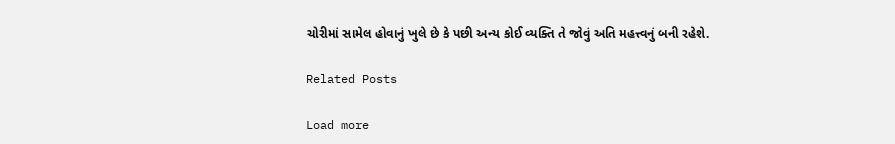ચોરીમાં સામેલ હોવાનું ખુલે છે કે પછી અન્ય કોઈ વ્યક્તિ તે જોવું અતિ મહત્ત્વનું બની રહેશે.

Related Posts

Load more